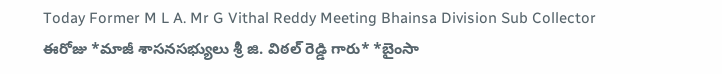Today Former M L A. Mr G Vithal Reddy Meeting Bhainsa Division Sub Collector
ఈరోజు *మాజీ శాసనసభ్యులు శ్రీ జి. విఠల్ రెడ్డి గారు* *బైంసా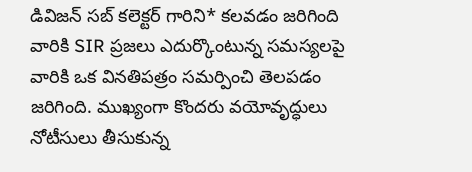డివిజన్ సబ్ కలెక్టర్ గారిని* కలవడం జరిగింది వారికి SIR ప్రజలు ఎదుర్కొంటున్న సమస్యలపై వారికి ఒక వినతిపత్రం సమర్పించి తెలపడం జరిగింది. ముఖ్యంగా కొందరు వయోవృద్ధులు నోటీసులు తీసుకున్న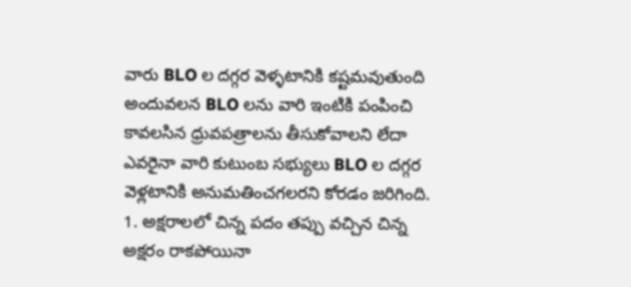వారు BLO ల దగ్గర వెళ్ళటానికి కష్టమవుతుంది అందువలన BLO లను వారి ఇంటికి పంపించి కావలసిన ధ్రువపత్రాలను తీసుకోవాలని లేదా ఎవరైనా వారి కుటుంబ సభ్యులు BLO ల దగ్గర వెళ్లటానికి అనుమతించగలరని కోరడం జరిగింది. 1. అక్షరాలలో చిన్న పదం తప్పు వచ్చిన చిన్న అక్షరం రాకపోయినా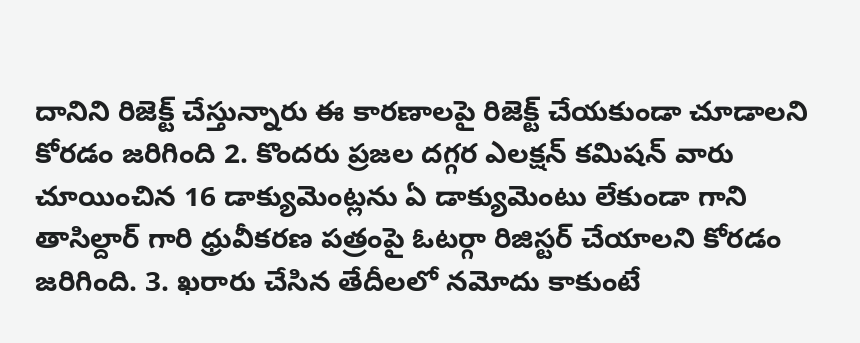దానిని రిజెక్ట్ చేస్తున్నారు ఈ కారణాలపై రిజెక్ట్ చేయకుండా చూడాలని కోరడం జరిగింది 2. కొందరు ప్రజల దగ్గర ఎలక్షన్ కమిషన్ వారు చూయించిన 16 డాక్యుమెంట్లను ఏ డాక్యుమెంటు లేకుండా గాని తాసిల్దార్ గారి ధ్రువీకరణ పత్రంపై ఓటర్గా రిజిస్టర్ చేయాలని కోరడం జరిగింది. 3. ఖరారు చేసిన తేదీలలో నమోదు కాకుంటే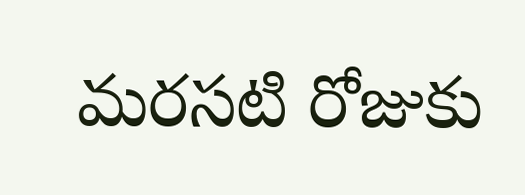మరసటి రోజుకు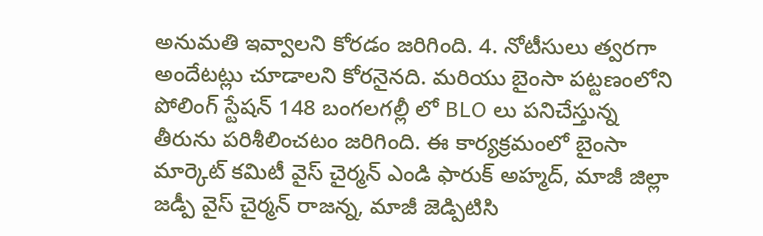అనుమతి ఇవ్వాలని కోరడం జరిగింది. 4. నోటీసులు త్వరగా అందేటట్లు చూడాలని కోరనైనది. మరియు బైంసా పట్టణంలోని పోలింగ్ స్టేషన్ 148 బంగలగల్లీ లో BLO లు పనిచేస్తున్న తీరును పరిశీలించటం జరిగింది. ఈ కార్యక్రమంలో బైంసా మార్కెట్ కమిటీ వైస్ చైర్మన్ ఎండి ఫారుక్ అహ్మద్, మాజీ జిల్లా జడ్పీ వైస్ చైర్మన్ రాజన్న, మాజీ జెడ్పిటిసి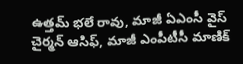ఉత్తమ్ భలే రావు, మాజీ ఏఎంసీ వైస్ చైర్మన్ ఆసిఫ్, మాజీ ఎంపీటీసీ మాణిక్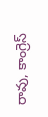రావు, కాంగ్రెస్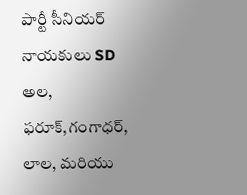పార్టీ సీనియర్ నాయకులు SD అల, ఫరూక్,గంగాధర్, లాల, మరియు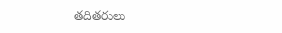తదితరులు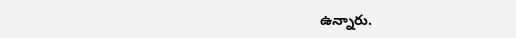ఉన్నారు.